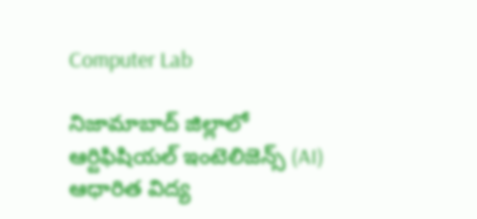Computer Lab

నిజామాబాద్ జిల్లాలో ఆర్టిఫిషియల్ ఇంటెలిజెన్స్ (AI) ఆధారిత విద్య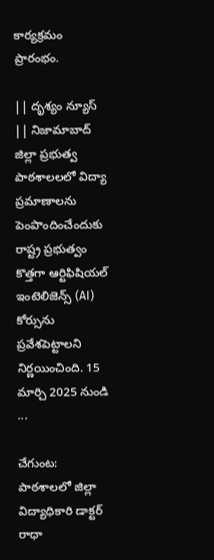కార్యక్రమం ప్రారంభం.

|| దృశ్యం న్యూస్ || నిజామాబాద్ జిల్లా ప్రభుత్వ పాఠశాలలలో విద్యా ప్రమాణాలను పెంపొందించేందుకు రాష్ట్ర ప్రభుత్వం కొత్తగా ఆర్టిఫిషియల్ ఇంటెలిజెన్స్ (AI) కోర్సును ప్రవేశపెట్టాలని నిర్ణయించింది. 15 మార్చి 2025 నుండి ...

చేగుంట: పాఠశాలలో జిల్లా విద్యాధికారి డాక్టర్ రాధా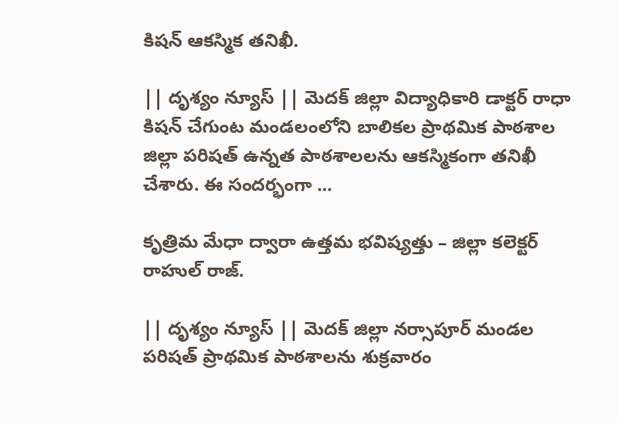కిషన్ ఆకస్మిక తనిఖీ.

|| దృశ్యం న్యూస్ || మెదక్ జిల్లా విద్యాధికారి డాక్టర్ రాధా కిషన్ చేగుంట మండలంలోని బాలికల ప్రాథమిక పాఠశాల జిల్లా పరిషత్ ఉన్నత పాఠశాలలను ఆకస్మికంగా తనిఖీ చేశారు. ఈ సందర్భంగా ...

కృత్రిమ మేధా ద్వారా ఉత్తమ భవిష్యత్తు – జిల్లా కలెక్టర్ రాహుల్ రాజ్.

|| దృశ్యం న్యూస్ || మెదక్ జిల్లా నర్సాపూర్ మండల పరిషత్ ప్రాథమిక పాఠశాలను శుక్రవారం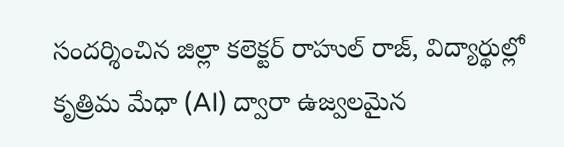సందర్శించిన జిల్లా కలెక్టర్ రాహుల్ రాజ్, విద్యార్థుల్లో కృత్రిమ మేధా (AI) ద్వారా ఉజ్వలమైన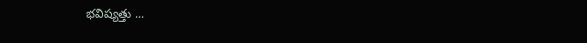భవిష్యత్తు ...